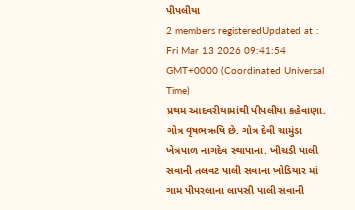પીપલીયા
2 members registeredUpdated at : Fri Mar 13 2026 09:41:54 GMT+0000 (Coordinated Universal Time)
પ્રથમ આદવરીયામાંથી પીપલીયા કહેવાણા. ગોત્ર વૃષભઋષિ છે. ગોત્ર દેવી ચામુંડા ખેત્રપાળ નાગદેવ સ્થાપાના. ખીચડી પાલી સવાની તલવટ પાલી સવાના ખોડિયાર માં ગામ પીપરલાના લાપસી પાલી સવાની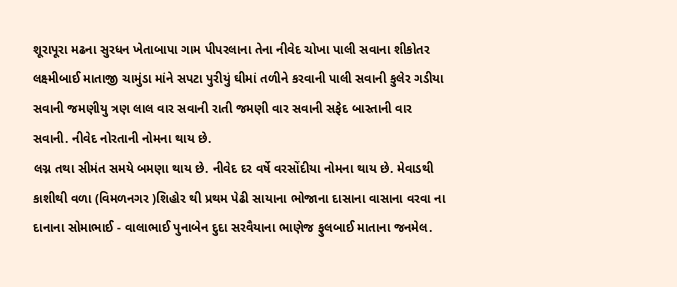શૂરાપૂરા મઢના સુરધન ખેતાબાપા ગામ પીપરલાના તેના નીવેદ ચોખા પાલી સવાના શીકોતર લક્ષ્મીબાઈ માતાજી ચામુંડા માંને સપટા પુરીયું ઘીમાં તળીને કરવાની પાલી સવાની કુલેર ગડીયા સવાની જમણીયુ ત્રણ લાલ વાર સવાની રાતી જમણી વાર સવાની સફેદ બાસ્તાની વાર સવાની. નીવેદ નોરતાની નોમના થાય છે.
લગ્ન તથા સીમંત સમયે બમણા થાય છે. નીવેદ દર વર્ષે વરસોંદીયા નોમના થાય છે. મેવાડથી કાશીથી વળા (વિમળનગર )શિહોર થી પ્રથમ પેઢી સાયાના ભોજાના દાસાના વાસાના વરવા ના દાનાના સોમાભાઈ - વાલાભાઈ પુનાબેન દુદા સરવૈયાના ભાણેજ ફુલબાઈ માતાના જનમેલ.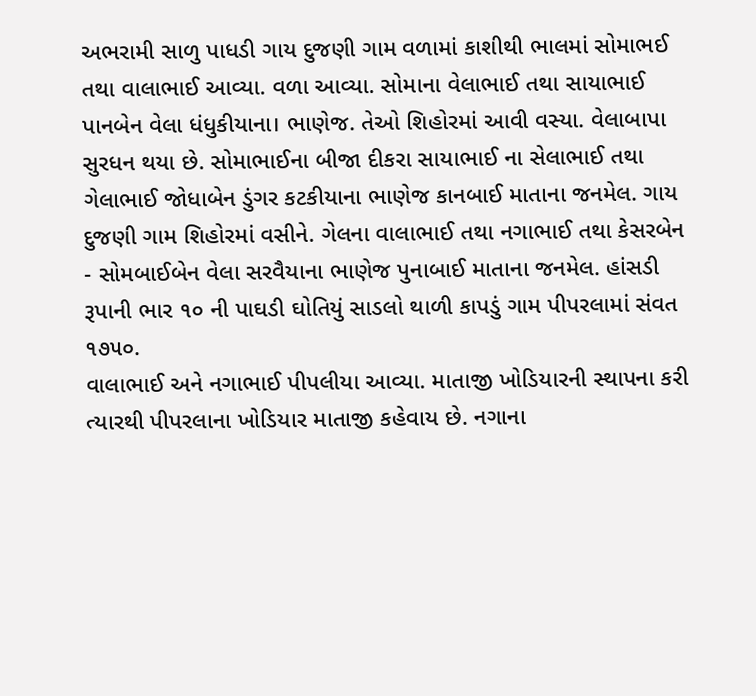અભરામી સાળુ પાધડી ગાય દુજણી ગામ વળામાં કાશીથી ભાલમાં સોમાભઈ તથા વાલાભાઈ આવ્યા. વળા આવ્યા. સોમાના વેલાભાઈ તથા સાયાભાઈ પાનબેન વેલા ધંધુકીયાના। ભાણેજ. તેઓ શિહોરમાં આવી વસ્યા. વેલાબાપા સુરધન થયા છે. સોમાભાઈના બીજા દીકરા સાયાભાઈ ના સેલાભાઈ તથા ગેલાભાઈ જોધાબેન ડુંગર કટકીયાના ભાણેજ કાનબાઈ માતાના જનમેલ. ગાય દુજણી ગામ શિહોરમાં વસીને. ગેલના વાલાભાઈ તથા નગાભાઈ તથા કેસરબેન - સોમબાઈબેન વેલા સરવૈયાના ભાણેજ પુનાબાઈ માતાના જનમેલ. હાંસડી રૂપાની ભાર ૧૦ ની પાઘડી ઘોતિયું સાડલો થાળી કાપડું ગામ પીપરલામાં સંવત ૧૭૫૦.
વાલાભાઈ અને નગાભાઈ પીપલીયા આવ્યા. માતાજી ખોડિયારની સ્થાપના કરી ત્યારથી પીપરલાના ખોડિયાર માતાજી કહેવાય છે. નગાના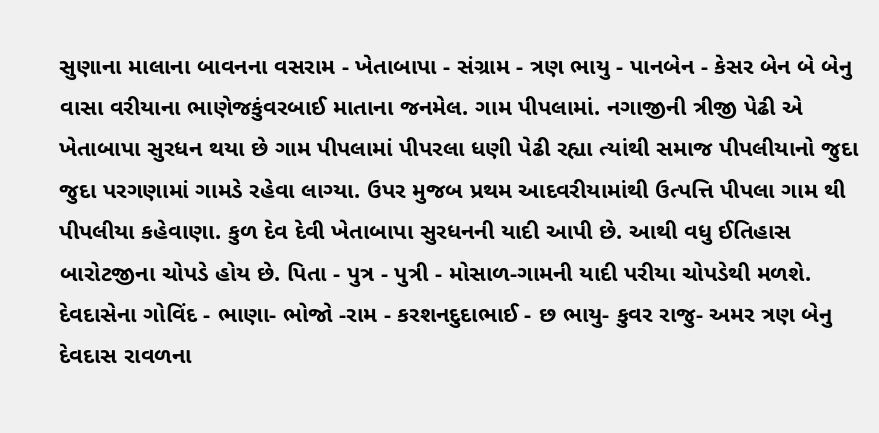સુણાના માલાના બાવનના વસરામ - ખેતાબાપા - સંગ્રામ - ત્રણ ભાયુ - પાનબેન - કેસર બેન બે બેનુ વાસા વરીયાના ભાણેજકુંવરબાઈ માતાના જનમેલ. ગામ પીપલામાં. નગાજીની ત્રીજી પેઢી એ ખેતાબાપા સુરધન થયા છે ગામ પીપલામાં પીપરલા ધણી પેઢી રહ્યા ત્યાંથી સમાજ પીપલીયાનો જુદા જુદા પરગણામાં ગામડે રહેવા લાગ્યા. ઉપર મુજબ પ્રથમ આદવરીયામાંથી ઉત્પત્તિ પીપલા ગામ થી પીપલીયા કહેવાણા. કુળ દેવ દેવી ખેતાબાપા સુરધનની યાદી આપી છે. આથી વધુ ઈતિહાસ બારોટજીના ચોપડે હોય છે. પિતા - પુત્ર - પુત્રી - મોસાળ-ગામની યાદી પરીયા ચોપડેથી મળશે. દેવદાસેના ગોવિંદ - ભાણા- ભોજો -રામ - કરશનદુદાભાઈ - છ ભાયુ- કુવર રાજુ- અમર ત્રણ બેનુ દેવદાસ રાવળના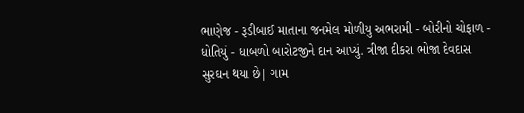ભાણેજ - રૂડીબાઈ માતાના જનમેલ મોળીયુ અભરામી - બોરીનો ચોફાળ - ધોતિયું - ધાબળો બારોટજીને દાન આપ્યું. ત્રીજા દીકરા ભોજા દેવદાસ સુરઘન થયા છે| ગામ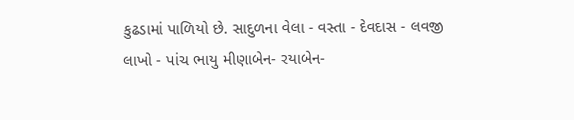કુઢડામાં પાળિયો છે. સાદુળના વેલા - વસ્તા - દેવદાસ - લવજી લાખો - પાંચ ભાયુ મીણાબેન- રયાબેન-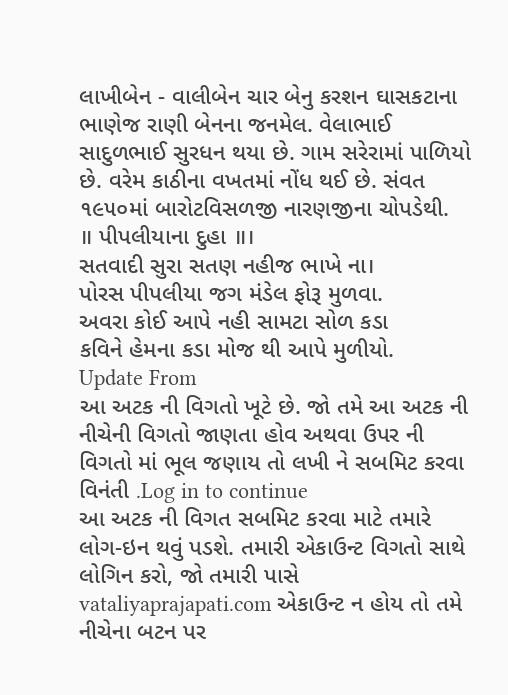લાખીબેન - વાલીબેન ચાર બેનુ કરશન ઘાસકટાના ભાણેજ રાણી બેનના જનમેલ. વેલાભાઈ સાદુળભાઈ સુરધન થયા છે. ગામ સરેરામાં પાળિયો છે. વરેમ કાઠીના વખતમાં નોંધ થઈ છે. સંવત ૧૯૫૦માં બારોટવિસળજી નારણજીના ચોપડેથી.
॥ પીપલીયાના દુહા ॥।
સતવાદી સુરા સતણ નહીજ ભાખે ના।
પોરસ પીપલીયા જગ મંડેલ ફોરૂ મુળવા.
અવરા કોઈ આપે નહી સામટા સોળ કડા
કવિને હેમના કડા મોજ થી આપે મુળીયો.
Update From
આ અટક ની વિગતો ખૂટે છે. જો તમે આ અટક ની નીચેની વિગતો જાણતા હોવ અથવા ઉપર ની વિગતો માં ભૂલ જણાય તો લખી ને સબમિટ કરવા વિનંતી .Log in to continue
આ અટક ની વિગત સબમિટ કરવા માટે તમારે લોગ-ઇન થવું પડશે. તમારી એકાઉન્ટ વિગતો સાથે લોગિન કરો, જો તમારી પાસે vataliyaprajapati.com એકાઉન્ટ ન હોય તો તમે નીચેના બટન પર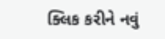ક્લિક કરીને નવું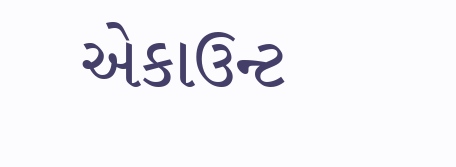એકાઉન્ટ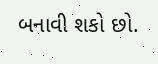બનાવી શકો છો.